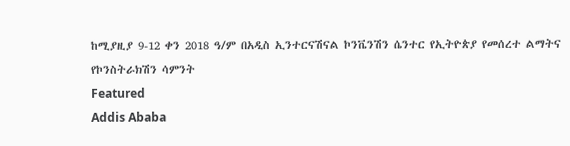ከሚያዚያ 9-12 ቀን 2018 ዓ/ም በአዲስ ኢንተርናሽናል ኮንቬንሽን ሴንተር የኢትዮጵያ የመሰረተ ልማትና የኮንስትራክሽን ሳምንት
Featured
Addis Ababa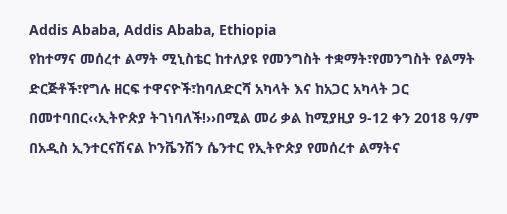Addis Ababa, Addis Ababa, Ethiopia
የከተማና መሰረተ ልማት ሚኒስቴር ከተለያዩ የመንግስት ተቋማት፣የመንግስት የልማት ድርጅቶች፣የግሉ ዘርፍ ተዋናዮች፣ከባለድርሻ አካላት እና ከአጋር አካላት ጋር በመተባበር‹‹ኢትዮጵያ ትገነባለች!››በሚል መሪ ቃል ከሚያዚያ 9-12 ቀን 2018 ዓ/ም በአዲስ ኢንተርናሽናል ኮንቬንሽን ሴንተር የኢትዮጵያ የመሰረተ ልማትና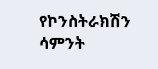የኮንስትራክሽን ሳምንት